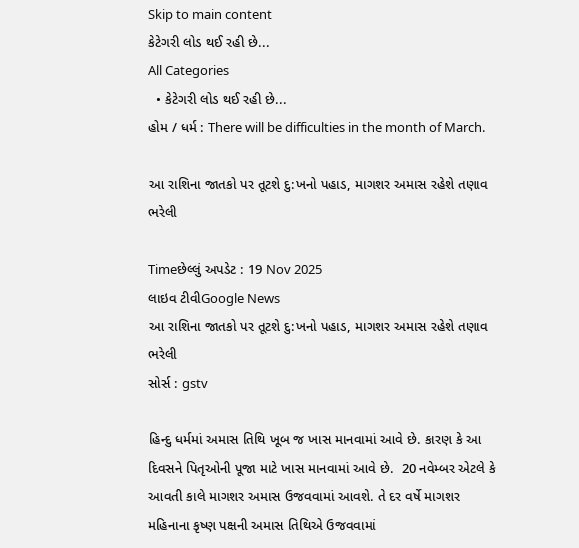Skip to main content
કેટેગરી લોડ થઈ રહી છે...
All Categories
  • કેટેગરી લોડ થઈ રહી છે...
હોમ / ધર્મ : There will be difficulties in the month of March.

આ રાશિના જાતકો પર તૂટશે દુ:ખનો પહાડ, માગશર અમાસ રહેશે તણાવ ભરેલી

Timeછેલ્લું અપડેટ : 19 Nov 2025
લાઇવ ટીવીGoogle News
આ રાશિના જાતકો પર તૂટશે દુ:ખનો પહાડ, માગશર અમાસ રહેશે તણાવ ભરેલી
સોર્સ : gstv

હિન્દુ ધર્મમાં અમાસ તિથિ ખૂબ જ ખાસ માનવામાં આવે છે. કારણ કે આ દિવસને પિતૃઓની પૂજા માટે ખાસ માનવામાં આવે છે.  20 નવેમ્બર એટલે કે આવતી કાલે માગશર અમાસ ઉજવવામાં આવશે. તે દર વર્ષે માગશર મહિનાના કૃષ્ણ પક્ષની અમાસ તિથિએ ઉજવવામાં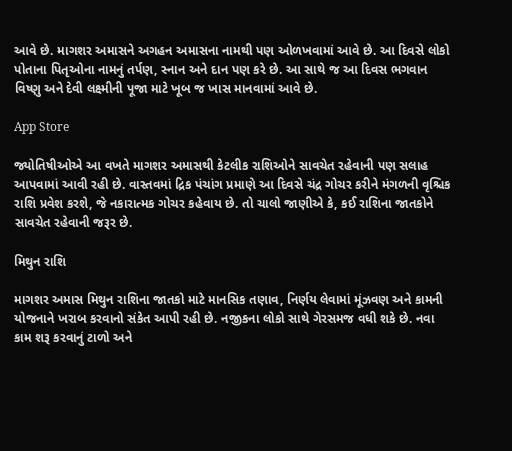આવે છે. માગશર અમાસને અગહન અમાસના નામથી પણ ઓળખવામાં આવે છે. આ દિવસે લોકો પોતાના પિતૃઓના નામનું તર્પણ, સ્નાન અને દાન પણ કરે છે. આ સાથે જ આ દિવસ ભગવાન વિષ્ણુ અને દેવી લક્ષ્મીની પૂજા માટે ખૂબ જ ખાસ માનવામાં આવે છે.

App Store

જ્યોતિષીઓએ આ વખતે માગશર અમાસથી કેટલીક રાશિઓને સાવચેત રહેવાની પણ સલાહ આપવામાં આવી રહી છે. વાસ્તવમાં દ્રિક પંચાંગ પ્રમાણે આ દિવસે ચંદ્ર ગોચર કરીને મંગળની વૃશ્ચિક રાશિ પ્રવેશ કરશે, જે નકારાત્મક ગોચર કહેવાય છે. તો ચાલો જાણીએ કે, કઈ રાશિના જાતકોને સાવચેત રહેવાની જરૂર છે.

મિથુન રાશિ

માગશર અમાસ મિથુન રાશિના જાતકો માટે માનસિક તણાવ, નિર્ણય લેવામાં મૂંઝવણ અને કામની યોજનાને ખરાબ કરવાનો સંકેત આપી રહી છે. નજીકના લોકો સાથે ગેરસમજ વધી શકે છે. નવા કામ શરૂ કરવાનું ટાળો અને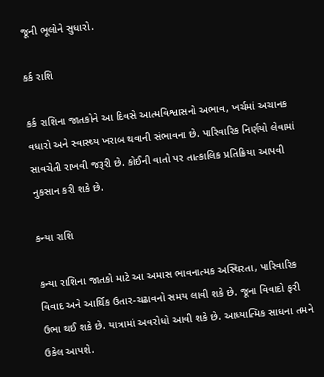જૂની ભૂલોને સુધારો.

કર્ક રાશિ

કર્ક રાશિના જાતકોને આ દિવસે આત્મવિશ્વાસનો અભાવ, ખર્ચમાં અચાનક વધારો અને સ્વાસ્થ્ય ખરાબ થવાની સંભાવના છે. પારિવારિક નિર્ણયો લેવામાં સાવચેતી રાખવી જરૂરી છે. કોઈની વાતો પર તાત્કાલિક પ્રતિક્રિયા આપવી નુકસાન કરી શકે છે.

કન્યા રાશિ

કન્યા રાશિના જાતકો માટે આ અમાસ ભાવનાત્મક અસ્થિરતા, પારિવારિક વિવાદ અને આર્થિક ઉતાર-ચઢાવનો સમય લાવી શકે છે. જૂના વિવાદો ફરી ઉભા થઈ શકે છે. યાત્રામાં અવરોધો આવી શકે છે. આધ્યાત્મિક સાધના તમને ઉકેલ આપશે.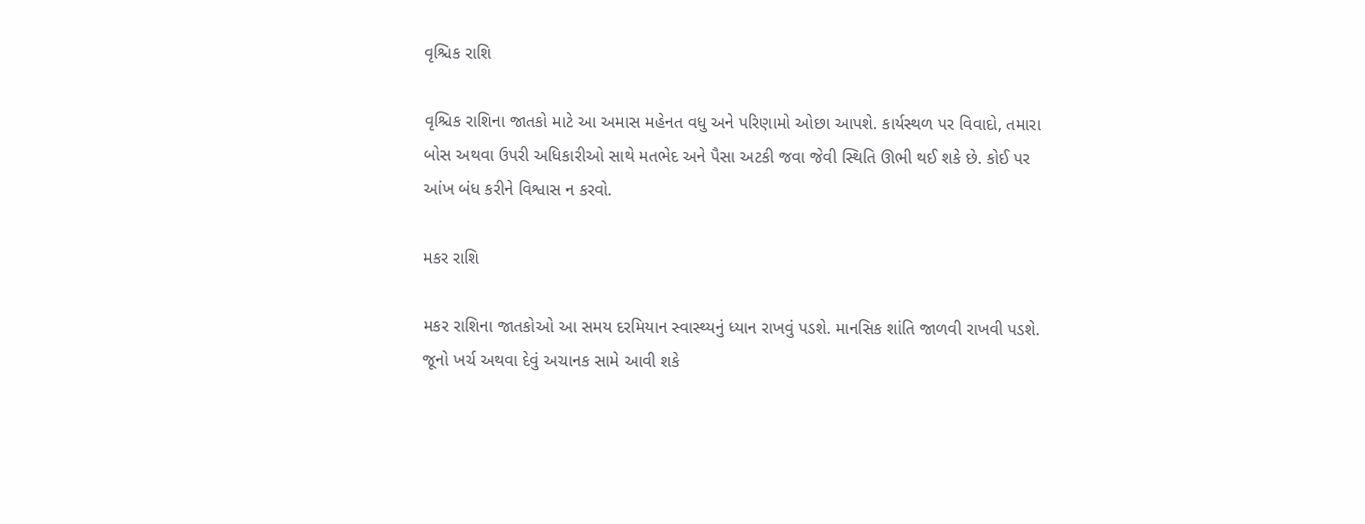વૃશ્ચિક રાશિ

વૃશ્ચિક રાશિના જાતકો માટે આ અમાસ મહેનત વધુ અને પરિણામો ઓછા આપશે. કાર્યસ્થળ પર વિવાદો, તમારા બોસ અથવા ઉપરી અધિકારીઓ સાથે મતભેદ અને પૈસા અટકી જવા જેવી સ્થિતિ ઊભી થઈ શકે છે. કોઈ પર આંખ બંધ કરીને વિશ્વાસ ન કરવો.

મકર રાશિ

મકર રાશિના જાતકોઓ આ સમય દરમિયાન સ્વાસ્થ્યનું ધ્યાન રાખવું પડશે. માનસિક શાંતિ જાળવી રાખવી પડશે. જૂનો ખર્ચ અથવા દેવું અચાનક સામે આવી શકે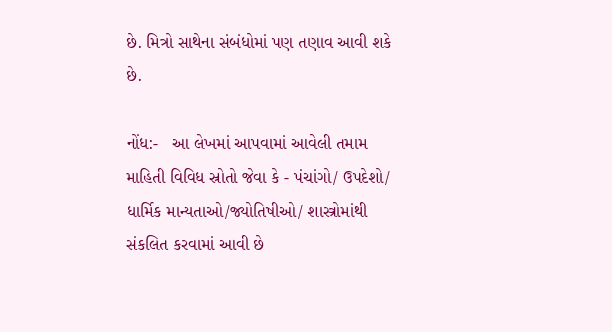છે. મિત્રો સાથેના સંબંધોમાં પણ તણાવ આવી શકે છે.

નોંધ:-   આ લેખમાં આપવામાં આવેલી તમામ માહિતી વિવિધ સ્રોતો જેવા કે - પંચાંગો/ ઉપદેશો/ ધાર્મિક માન્યતાઓ/જ્યોતિષીઓ/ શાસ્ત્રોમાંથી સંકલિત કરવામાં આવી છે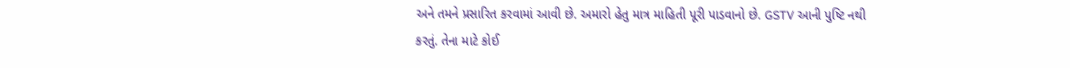અને તમને પ્રસારિત કરવામાં આવી છે. અમારો હેતુ માત્ર માહિતી પૂરી પાડવાનો છે. GSTV આની પુષ્ટિ નથી કરતું. તેના માટે કોઈ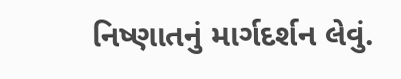નિષ્ણાતનું માર્ગદર્શન લેવું.